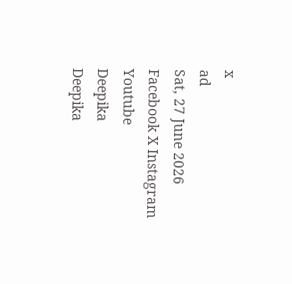x
ad
Sat, 27 June 2026
Facebook X Instagram Youtube
Deepika
Deepika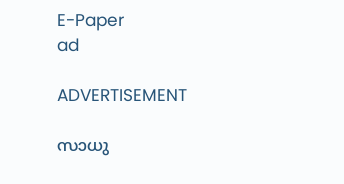E-Paper
ad

ADVERTISEMENT

സാധു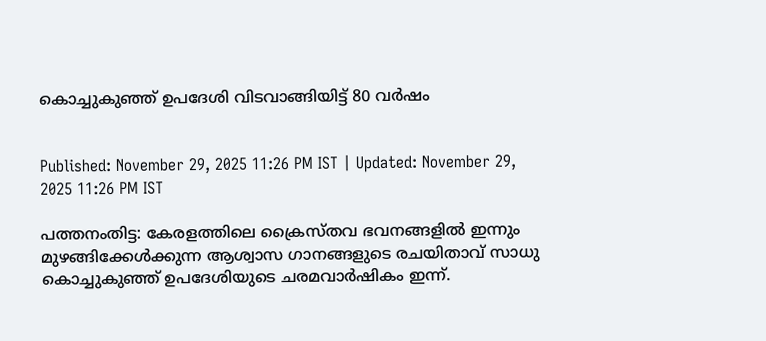കൊച്ചുകുഞ്ഞ് ഉപദേശി വിടവാങ്ങിയിട്ട് 80 വര്‍ഷം


Published: November 29, 2025 11:26 PM IST | Updated: November 29, 2025 11:26 PM IST

പത്തനംതിട്ട: കേരളത്തിലെ ക്രൈസ്തവ ഭവനങ്ങളില്‍ ഇന്നും മുഴങ്ങിക്കേള്‍ക്കുന്ന ആശ്വാസ ഗാനങ്ങളുടെ രചയിതാവ് സാധു കൊച്ചുകുഞ്ഞ് ഉപദേശിയുടെ ചരമവാര്‍ഷികം ഇന്ന്.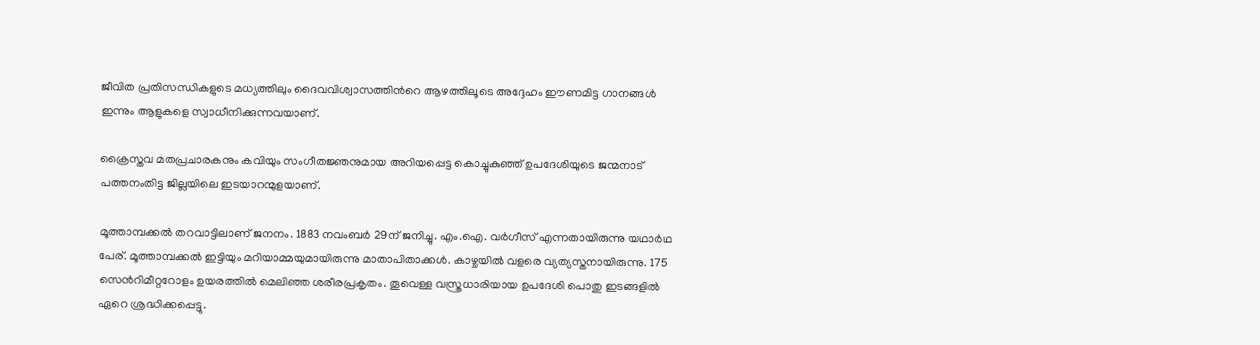ജീവിത പ്രതിസന്ധികളുടെ മധ്യത്തിലും ദൈവവിശ്വാസത്തിന്‍റെ ആഴത്തിലൂടെ അദ്ദേഹം ഈണമിട്ട ഗാനങ്ങള്‍ ഇന്നും ആളുകളെ സ്വാധീനിക്കുന്നവയാണ്.

ക്രൈസ്തവ മതപ്രചാരകനും കവിയും സംഗീതജ്ഞനുമായ അറിയപ്പെട്ട കൊച്ചുകുഞ്ഞ് ഉപദേശിയുടെ ജന്മനാട് പത്തനംതിട്ട ജില്ലയിലെ ഇടയാറന്മുളയാണ്.

മൂത്താമ്പക്കല്‍ തറവാട്ടിലാണ് ജനനം. 1883 നവംബര്‍ 29ന് ജനിച്ചു. എം.ഐ. വര്‍ഗീസ് എന്നതായിരുന്നു യഥാര്‍ഥ പേര്. മൂത്താമ്പക്കല്‍ ഇട്ടിയും മറിയാമ്മയുമായിരുന്നു മാതാപിതാക്കള്‍. കാഴ്ചയില്‍ വളരെ വ്യത്യസ്തനായിരുന്നു. 175 സെന്‍റിമീറ്ററോളം ഉയരത്തിൽ മെലിഞ്ഞ ശരീരപ്രകൃതം. തൂവെള്ള വസ്ത്രധാരിയായ ഉപദേശി പൊതു ഇടങ്ങളില്‍ ഏറെ ശ്രദ്ധിക്കപ്പെട്ടു.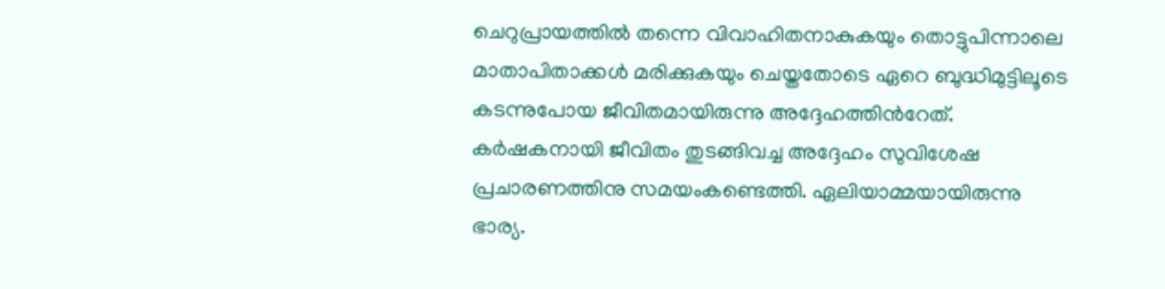ചെറുപ്രായത്തില്‍ തന്നെ വിവാഹിതനാകുകയും തൊട്ടുപിന്നാലെ മാതാപിതാക്കള്‍ മരിക്കുകയും ചെയ്തതോടെ ഏറെ ബുദ്ധിമുട്ടിലൂടെ കടന്നുപോയ ജീവിതമായിരുന്നു അദ്ദേഹത്തിന്‍റേത്. കര്‍ഷകനായി ജീവിതം തുടങ്ങിവച്ച അദ്ദേഹം സുവിശേഷ പ്രചാരണത്തിനു സമയംകണ്ടെത്തി. ഏലിയാമ്മയായിരുന്നു ഭാര്യ.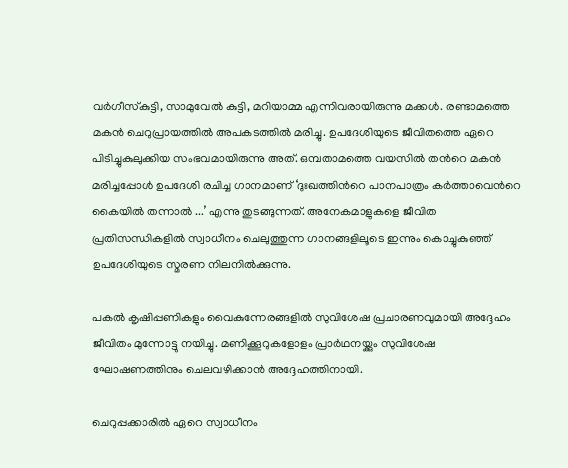വര്‍ഗീസ്‌കുട്ടി, സാമുവേല്‍ കുട്ടി, മറിയാമ്മ എന്നിവരായിരുന്നു മക്കള്‍. രണ്ടാമത്തെ മകൻ ചെറുപ്രായത്തില്‍ അപകടത്തില്‍ മരിച്ചു. ഉപദേശിയുടെ ജീവിതത്തെ ഏറെ പിടിച്ചുകുലുക്കിയ സംഭവമായിരുന്നു അത്. ഒമ്പതാമത്തെ വയസില്‍ തന്‍റെ മകന്‍ മരിച്ചപ്പോൾ ഉപദേശി രചിച്ച ഗാനമാണ് ‘ദുഃഖത്തിന്‍റെ പാനപാത്രം കര്‍ത്താവെന്‍റെ കൈയില്‍ തന്നാല്‍ ...’ എന്നു തുടങ്ങുന്നത്. അനേകമാളുകളെ ജീവിത പ്രതിസന്ധികളില്‍ സ്വാധീനം ചെലുത്തുന്ന ഗാനങ്ങളിലൂടെ ഇന്നും കൊച്ചുകുഞ്ഞ് ഉപദേശിയുടെ സ്മരണ നിലനില്‍ക്കുന്നു.

പകല്‍ കൃഷിപ്പണികളും വൈകുന്നേരങ്ങളില്‍ സുവിശേഷ പ്രചാരണവുമായി അദ്ദേഹം ജീവിതം മുന്നോട്ടു നയിച്ചു. മണിക്കൂറുകളോളം പ്രാര്‍ഥനയ്ക്കും സുവിശേഷ ഘോഷണത്തിനും ചെലവഴിക്കാന്‍ അദ്ദേഹത്തിനായി.

ചെറുപ്പക്കാരില്‍ ഏറെ സ്വാധീനം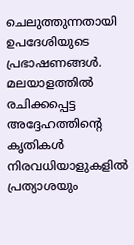ചെലുത്തുന്നതായി ഉപദേശിയുടെ പ്രഭാഷണങ്ങള്‍. മലയാളത്തില്‍ രചിക്കപ്പെട്ട അദ്ദേഹത്തിന്‍റെ കൃതികള്‍ നിരവധിയാളുകളില്‍ പ്രത്യാശയും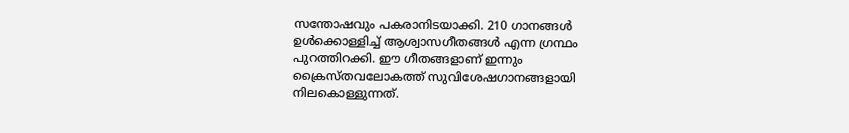സന്തോഷവും പകരാനിടയാക്കി. 210 ഗാനങ്ങള്‍ ഉള്‍ക്കൊള്ളിച്ച് ആശ്വാസഗീതങ്ങള്‍ എന്ന ഗ്രന്ഥം പുറത്തിറക്കി. ഈ ഗീതങ്ങളാണ് ഇന്നും ക്രൈസ്തവലോകത്ത് സുവിശേഷഗാനങ്ങളായി നിലകൊള്ളുന്നത്.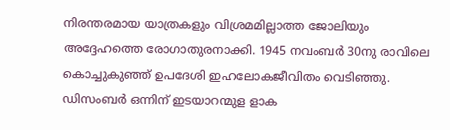നിരന്തരമായ യാത്രകളും വിശ്രമമില്ലാത്ത ജോലിയും അദ്ദേഹത്തെ രോഗാതുരനാക്കി. 1945 നവംബര്‍ 30നു രാവിലെ കൊച്ചുകുഞ്ഞ് ഉപദേശി ഇഹലോകജീവിതം വെടിഞ്ഞു. ഡിസംബര്‍ ഒന്നിന് ഇടയാറന്മുള ളാക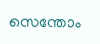സെന്തോം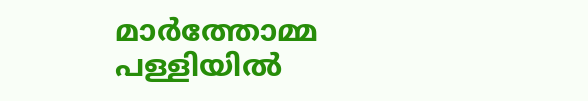മാര്‍ത്തോമ്മ പള്ളിയില്‍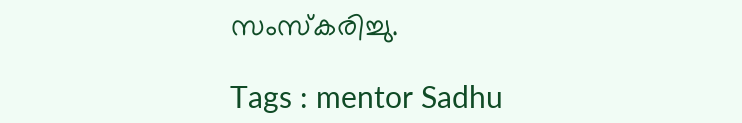സംസ്‌കരിച്ചു.

Tags : mentor Sadhu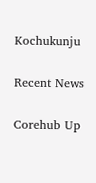Kochukunju

Recent News

Corehub Up